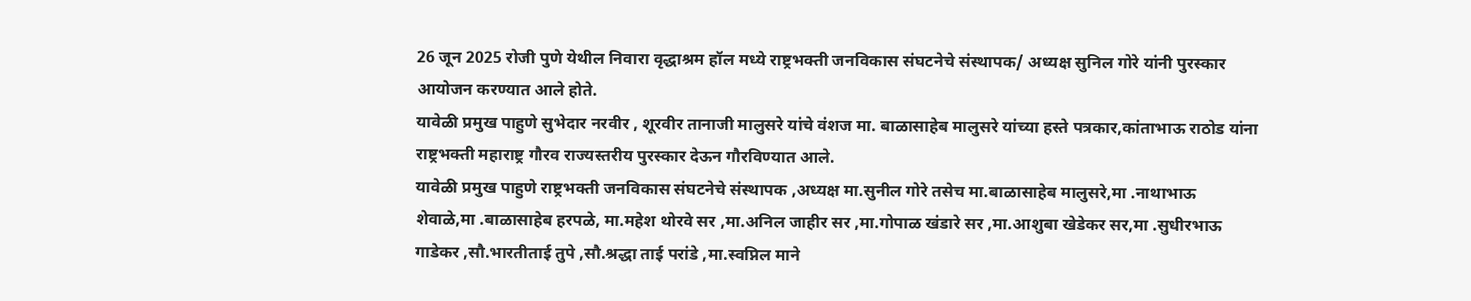26 जून 2025 रोजी पुणे येथील निवारा वृद्धाश्रम हॉल मध्ये राष्ट्रभक्ती जनविकास संघटनेचे संस्थापक/ अध्यक्ष सुनिल गोरे यांनी पुरस्कार आयोजन करण्यात आले होते.
यावेळी प्रमुख पाहुणे सुभेदार नरवीर , शूरवीर तानाजी मालुसरे यांचे वंशज मा. बाळासाहेब मालुसरे यांच्या हस्ते पत्रकार,कांताभाऊ राठोड यांना राष्ट्रभक्ती महाराष्ट्र गौरव राज्यस्तरीय पुरस्कार देऊन गौरविण्यात आले.
यावेळी प्रमुख पाहुणे राष्ट्रभक्ती जनविकास संघटनेचे संस्थापक ,अध्यक्ष मा.सुनील गोरे तसेच मा.बाळासाहेब मालुसरे,मा .नाथाभाऊ शेवाळे,मा .बाळासाहेब हरपळे, मा.महेश थोरवे सर ,मा.अनिल जाहीर सर ,मा.गोपाळ खंडारे सर ,मा.आशुबा खेडेकर सर,मा .सुधीरभाऊ गाडेकर ,सौ.भारतीताई तुपे ,सौ.श्रद्धा ताई परांडे ,मा.स्वप्निल माने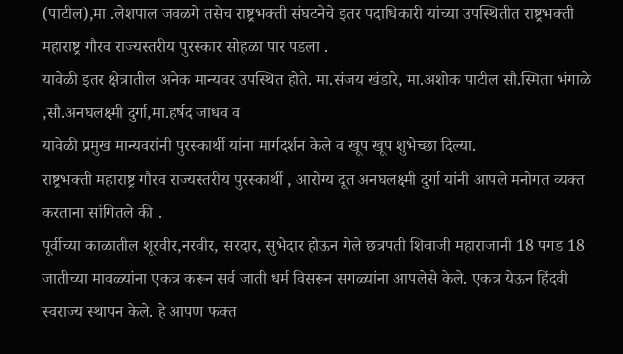(पाटील),मा .लेशपाल जवळगे तसेच राष्ट्रभक्ती संघटनेचे इतर पदाधिकारी यांच्या उपस्थितीत राष्ट्रभक्ती महाराष्ट्र गौरव राज्यस्तरीय पुरस्कार सोहळा पार पडला .
यावेळी इतर क्षेत्रातील अनेक मान्यवर उपस्थित होते. मा.संजय खंडारे, मा.अशोक पाटील सौ.स्मिता भंगाळे ,सौ.अनघलक्ष्मी दुर्गा,मा.हर्षद जाधव व
यावेळी प्रमुख मान्यवरांनी पुरस्कार्थी यांना मार्गदर्शन केले व खूप खूप शुभेच्छा दिल्या.
राष्ट्रभक्ती महाराष्ट्र गौरव राज्यस्तरीय पुरस्कार्थी , आरोग्य दूत अनघलक्ष्मी दुर्गा यांनी आपले मनोगत व्यक्त करताना सांगितले की .
पूर्वीच्या काळातील शूरवीर,नरवीर, सरदार, सुभेदार होऊन गेले छत्रपती शिवाजी महाराजानी 18 पगड 18 जातीच्या मावळ्यांना एकत्र करून सर्व जाती धर्म विसरून सगळ्यांना आपलेसे केले. एकत्र येऊन हिंदवी स्वराज्य स्थापन केले. हे आपण फक्त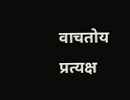वाचतोय प्रत्यक्ष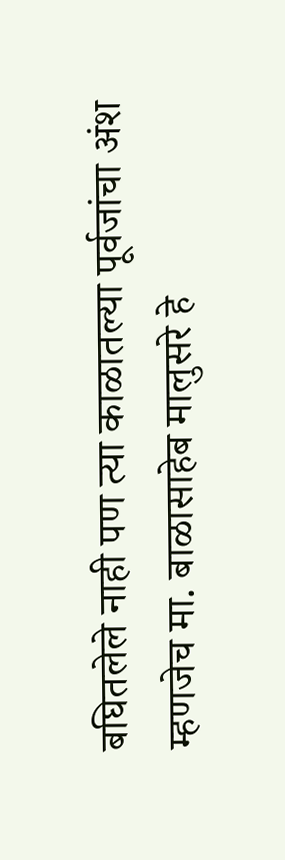बघितलेले नाही पण त्या काळातल्या पूर्वजांचा अंश म्हणजेच मा. बाळासाहेब मालुसरे हे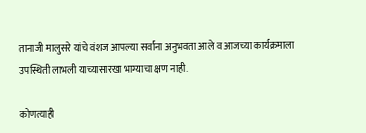तानाजी मालुसरे यांचे वंशज आपल्या सर्वांना अनुभवता आले व आजच्या कार्यक्रमाला उपस्थिती लाभली याच्यासारखा भाग्याचा क्षण नाही.

कोणत्याही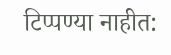टिप्पण्या नाहीत: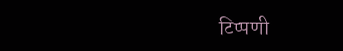टिप्पणी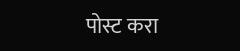पोस्ट करा